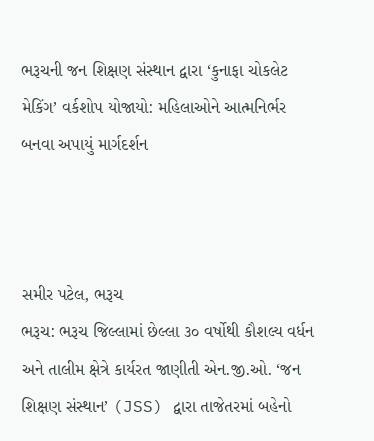ભરૂચની જન શિક્ષણ સંસ્થાન દ્વારા ‘કુનાફા ચોકલેટ મેકિંગ’ વર્કશોપ યોજાયો: મહિલાઓને આત્મનિર્ભર બનવા અપાયું માર્ગદર્શન



સમીર પટેલ, ભરૂચ
ભરૂચ: ભરૂચ જિલ્લામાં છેલ્લા ૩૦ વર્ષોથી કૌશલ્ય વર્ધન અને તાલીમ ક્ષેત્રે કાર્યરત જાણીતી એન.જી.ઓ. ‘જન શિક્ષણ સંસ્થાન’ (JSS) દ્વારા તાજેતરમાં બહેનો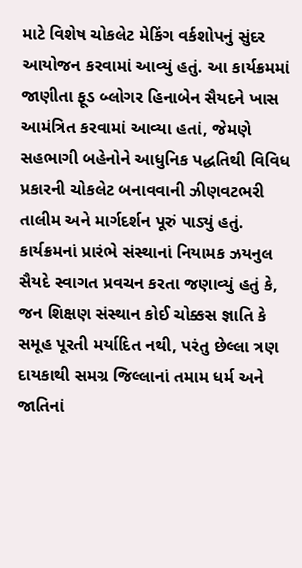માટે વિશેષ ચોકલેટ મેકિંગ વર્કશોપનું સુંદર આયોજન કરવામાં આવ્યું હતું. આ કાર્યક્રમમાં જાણીતા ફૂડ બ્લોગર હિનાબેન સૈયદને ખાસ આમંત્રિત કરવામાં આવ્યા હતાં, જેમણે સહભાગી બહેનોને આધુનિક પદ્ધતિથી વિવિધ પ્રકારની ચોકલેટ બનાવવાની ઝીણવટભરી તાલીમ અને માર્ગદર્શન પૂરું પાડ્યું હતું.
કાર્યક્રમનાં પ્રારંભે સંસ્થાનાં નિયામક ઝયનુલ સૈયદે સ્વાગત પ્રવચન કરતા જણાવ્યું હતું કે, જન શિક્ષણ સંસ્થાન કોઈ ચોક્કસ જ્ઞાતિ કે સમૂહ પૂરતી મર્યાદિત નથી, પરંતુ છેલ્લા ત્રણ દાયકાથી સમગ્ર જિલ્લાનાં તમામ ધર્મ અને જાતિનાં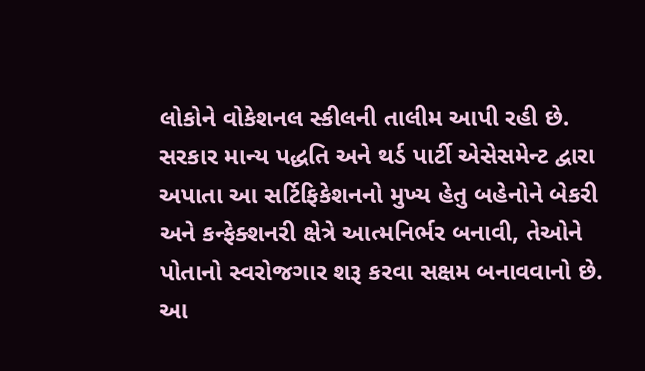લોકોને વોકેશનલ સ્કીલની તાલીમ આપી રહી છે. સરકાર માન્ય પદ્ધતિ અને થર્ડ પાર્ટી એસેસમેન્ટ દ્વારા અપાતા આ સર્ટિફિકેશનનો મુખ્ય હેતુ બહેનોને બેકરી અને કન્ફેક્શનરી ક્ષેત્રે આત્મનિર્ભર બનાવી, તેઓને પોતાનો સ્વરોજગાર શરૂ કરવા સક્ષમ બનાવવાનો છે.
આ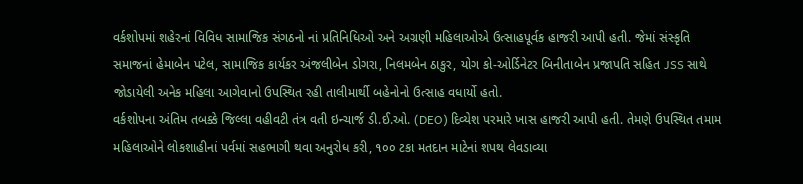વર્કશોપમાં શહેરનાં વિવિધ સામાજિક સંગઠનો નાં પ્રતિનિધિઓ અને અગ્રણી મહિલાઓએ ઉત્સાહપૂર્વક હાજરી આપી હતી. જેમાં સંસ્કૃતિ સમાજનાં હેમાબેન પટેલ, સામાજિક કાર્યકર અંજલીબેન ડોગરા, નિલમબેન ઠાકુર, યોગ કો-ઓર્ડિનેટર બિનીતાબેન પ્રજાપતિ સહિત JSS સાથે જોડાયેલી અનેક મહિલા આગેવાનો ઉપસ્થિત રહી તાલીમાર્થી બહેનોનો ઉત્સાહ વધાર્યો હતો.
વર્કશોપના અંતિમ તબક્કે જિલ્લા વહીવટી તંત્ર વતી ઇન્ચાર્જ ડી.ઈ.ઓ. (DEO) દિવ્યેશ પરમારે ખાસ હાજરી આપી હતી. તેમણે ઉપસ્થિત તમામ મહિલાઓને લોકશાહીનાં પર્વમાં સહભાગી થવા અનુરોધ કરી, ૧૦૦ ટકા મતદાન માટેનાં શપથ લેવડાવ્યા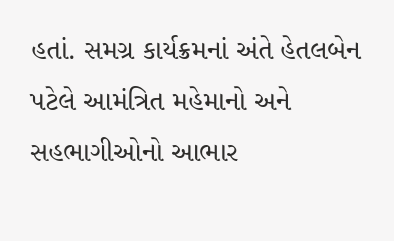હતાં. સમગ્ર કાર્યક્રમનાં અંતે હેતલબેન પટેલે આમંત્રિત મહેમાનો અને સહભાગીઓનો આભાર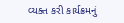વ્યક્ત કરી કાર્યક્રમનું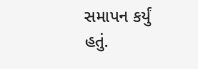સમાપન કર્યું હતું.